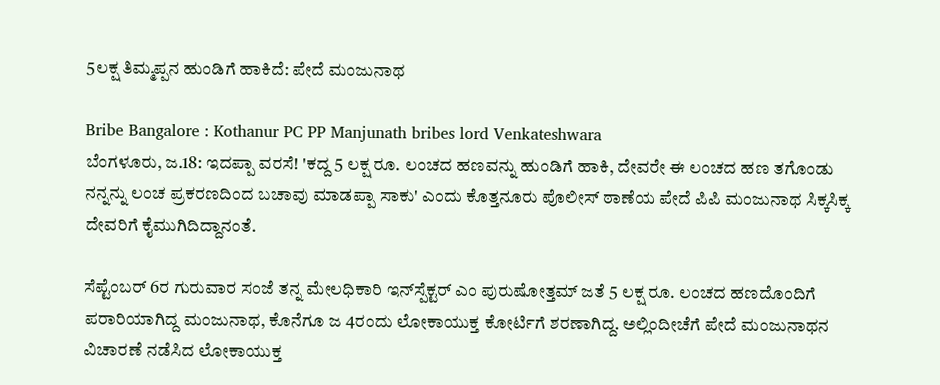5ಲಕ್ಷ ತಿಮ್ಮಪ್ಪನ ಹುಂಡಿಗೆ ಹಾಕಿದೆ: ಪೇದೆ ಮಂಜುನಾಥ

Bribe Bangalore : Kothanur PC PP Manjunath bribes lord Venkateshwara
ಬೆಂಗಳೂರು, ಜ.18: ಇದಪ್ಪಾ ವರಸೆ! 'ಕದ್ದ 5 ಲಕ್ಷ ರೂ. ಲಂಚದ ಹಣವನ್ನು ಹುಂಡಿಗೆ ಹಾಕಿ, ದೇವರೇ ಈ ಲಂಚದ ಹಣ ತಗೊಂಡು ನನ್ನನ್ನು ಲಂಚ ಪ್ರಕರಣದಿಂದ ಬಚಾವು ಮಾಡಪ್ಪಾ ಸಾಕು' ಎಂದು ಕೊತ್ತನೂರು ಪೊಲೀಸ್ ಠಾಣೆಯ ಪೇದೆ ಪಿಪಿ ಮಂಜುನಾಥ ಸಿಕ್ಕಸಿಕ್ಕ ದೇವರಿಗೆ ಕೈಮುಗಿದಿದ್ದಾನಂತೆ.

ಸೆಪ್ಟೆಂಬರ್ 6ರ ಗುರುವಾರ ಸಂಜೆ ತನ್ನ ಮೇಲಧಿಕಾರಿ ಇನ್‌ಸ್ಪೆಕ್ಟರ್ ಎಂ ಪುರುಷೋತ್ತಮ್ ಜತೆ 5 ಲಕ್ಷ ರೂ. ಲಂಚದ ಹಣದೊಂದಿಗೆ ಪರಾರಿಯಾಗಿದ್ದ ಮಂಜುನಾಥ, ಕೊನೆಗೂ ಜ 4ರಂದು ಲೋಕಾಯುಕ್ತ ಕೋರ್ಟಿಗೆ ಶರಣಾಗಿದ್ದ. ಅಲ್ಲಿಂದೀಚೆಗೆ ಪೇದೆ ಮಂಜುನಾಥನ ವಿಚಾರಣೆ ನಡೆಸಿದ ಲೋಕಾಯುಕ್ತ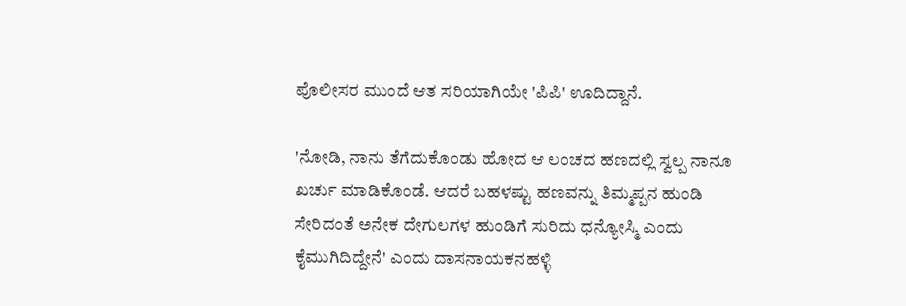ಪೊಲೀಸರ ಮುಂದೆ ಆತ ಸರಿಯಾಗಿಯೇ 'ಪಿಪಿ' ಊದಿದ್ದಾನೆ.

'ನೋಡಿ, ನಾನು ತೆಗೆದುಕೊಂಡು ಹೋದ ಆ ಲಂಚದ ಹಣದಲ್ಲಿ ಸ್ವಲ್ಪ ನಾನೂ ಖರ್ಚು ಮಾಡಿಕೊಂಡೆ. ಆದರೆ ಬಹಳಷ್ಟು ಹಣವನ್ನು ತಿಮ್ಮಪ್ಪನ ಹುಂಡಿ ಸೇರಿದಂತೆ ಅನೇಕ ದೇಗುಲಗಳ ಹುಂಡಿಗೆ ಸುರಿದು ಧನ್ಯೋಸ್ಮಿ ಎಂದು ಕೈಮುಗಿದಿದ್ದೇನೆ' ಎಂದು ದಾಸನಾಯಕನಹಳ್ಳಿ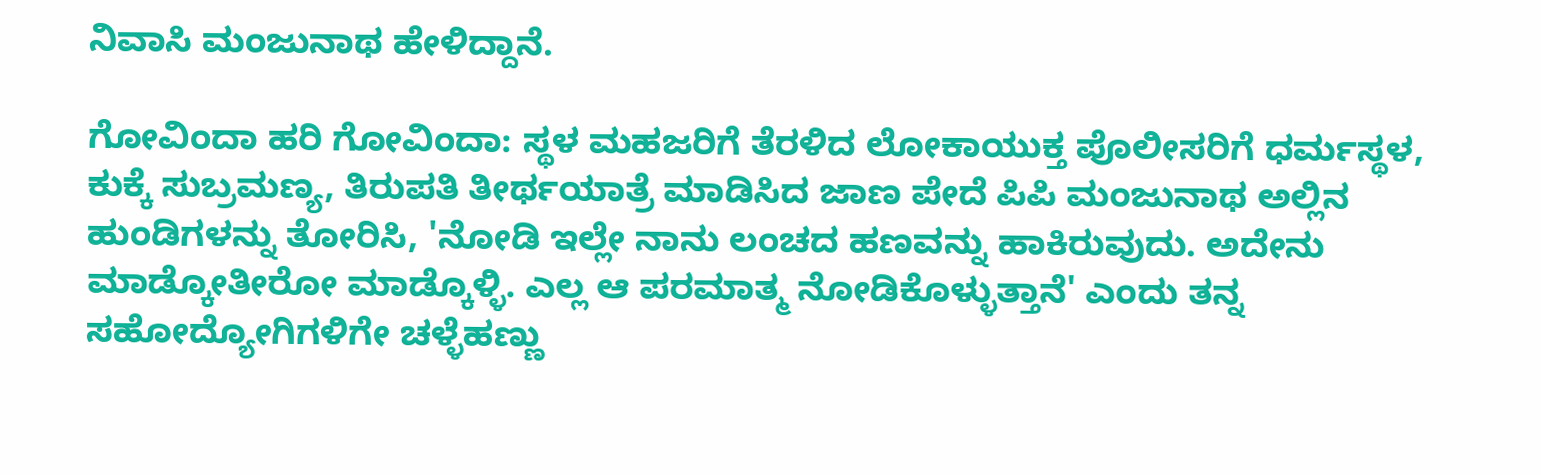ನಿವಾಸಿ ಮಂಜುನಾಥ ಹೇಳಿದ್ದಾನೆ.

ಗೋವಿಂದಾ ಹರಿ ಗೋವಿಂದಾ: ಸ್ಥಳ ಮಹಜರಿಗೆ ತೆರಳಿದ ಲೋಕಾಯುಕ್ತ ಪೊಲೀಸರಿಗೆ ಧರ್ಮಸ್ಥಳ, ಕುಕ್ಕೆ ಸುಬ್ರಮಣ್ಯ, ತಿರುಪತಿ ತೀರ್ಥಯಾತ್ರೆ ಮಾಡಿಸಿದ ಜಾಣ ಪೇದೆ ಪಿಪಿ ಮಂಜುನಾಥ ಅಲ್ಲಿನ ಹುಂಡಿಗಳನ್ನು ತೋರಿಸಿ, 'ನೋಡಿ ಇಲ್ಲೇ ನಾನು ಲಂಚದ ಹಣವನ್ನು ಹಾಕಿರುವುದು. ಅದೇನು ಮಾಡ್ಕೋತೀರೋ ಮಾಡ್ಕೊಳ್ಳಿ. ಎಲ್ಲ ಆ ಪರಮಾತ್ಮ ನೋಡಿಕೊಳ್ಳುತ್ತಾನೆ' ಎಂದು ತನ್ನ ಸಹೋದ್ಯೋಗಿಗಳಿಗೇ ಚಳ್ಳೆಹಣ್ಣು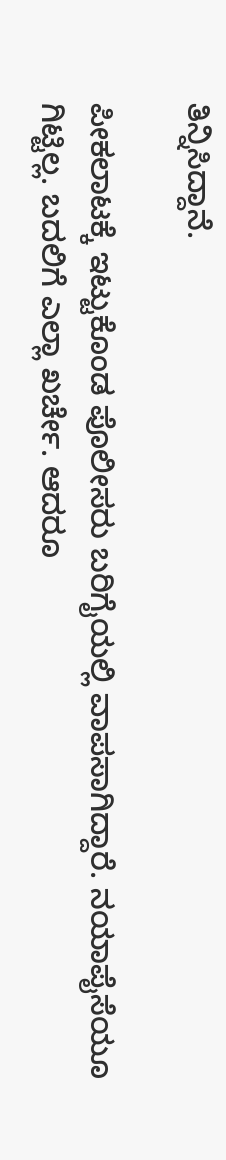ತಿನ್ನಿಸಿದ್ದಾನೆ.

ಪೀಕಲಾಟಕ್ಕೆ ಇಟ್ಟುಕೊಂಡ ಪೊಲೀಸರು ಬರಿಗೈಯಲ್ಲಿ ವಾಪಸಾಗಿದ್ದಾರೆ. ನಯಾಪೈಸೆಯೂ ಗಿಟ್ಟಿಲ್ಲ. ಬದಲಿಗೆ ಎಲ್ಲಾ ಖರ್ಚೇ. ಆದರೂ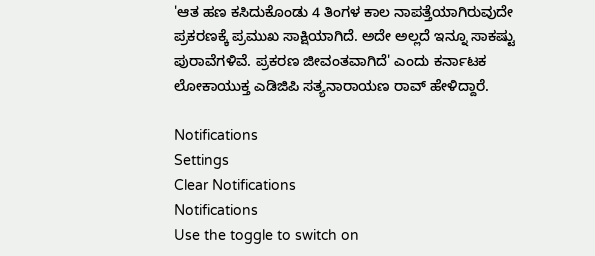'ಆತ ಹಣ ಕಸಿದುಕೊಂಡು 4 ತಿಂಗಳ ಕಾಲ ನಾಪತ್ತೆಯಾಗಿರುವುದೇ ಪ್ರಕರಣಕ್ಕೆ ಪ್ರಮುಖ ಸಾಕ್ಷಿಯಾಗಿದೆ. ಅದೇ ಅಲ್ಲದೆ ಇನ್ನೂ ಸಾಕಷ್ಟು ಪುರಾವೆಗಳಿವೆ. ಪ್ರಕರಣ ಜೀವಂತವಾಗಿದೆ' ಎಂದು ಕರ್ನಾಟಕ ಲೋಕಾಯುಕ್ತ ಎಡಿಜಿಪಿ ಸತ್ಯನಾರಾಯಣ ರಾವ್ ಹೇಳಿದ್ದಾರೆ.

Notifications
Settings
Clear Notifications
Notifications
Use the toggle to switch on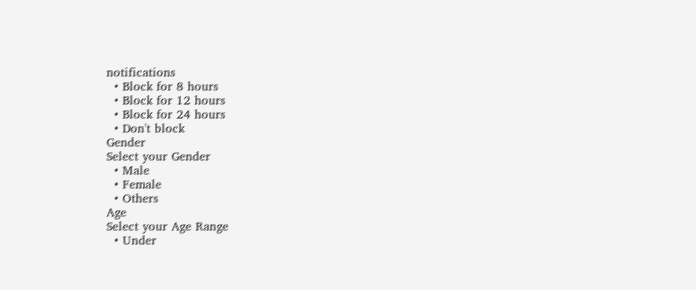notifications
  • Block for 8 hours
  • Block for 12 hours
  • Block for 24 hours
  • Don't block
Gender
Select your Gender
  • Male
  • Female
  • Others
Age
Select your Age Range
  • Under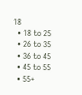18
  • 18 to 25
  • 26 to 35
  • 36 to 45
  • 45 to 55
  • 55+